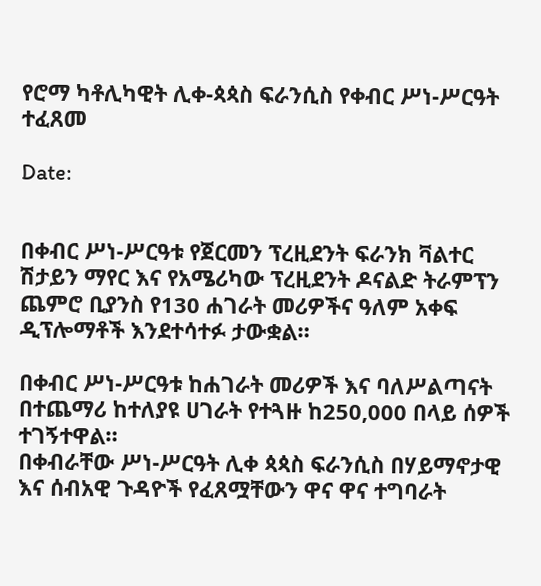የሮማ ካቶሊካዊት ሊቀ-ጳጳስ ፍራንሲስ የቀብር ሥነ-ሥርዓት ተፈጸመ

Date:


በቀብር ሥነ-ሥርዓቱ የጀርመን ፕረዚደንት ፍራንክ ቫልተር ሽታይን ማየር እና የአሜሪካው ፕረዚደንት ዶናልድ ትራምፕን ጨምሮ ቢያንስ የ130 ሐገራት መሪዎችና ዓለም አቀፍ ዲፕሎማቶች እንደተሳተፉ ታውቋል።

በቀብር ሥነ-ሥርዓቱ ከሐገራት መሪዎች እና ባለሥልጣናት በተጨማሪ ከተለያዩ ሀገራት የተጓዙ ከ250,000 በላይ ሰዎች ተገኝተዋል።
በቀብራቸው ሥነ-ሥርዓት ሊቀ ጳጳስ ፍራንሲስ በሃይማኖታዊ እና ሰብአዊ ጉዳዮች የፈጸሟቸውን ዋና ዋና ተግባራት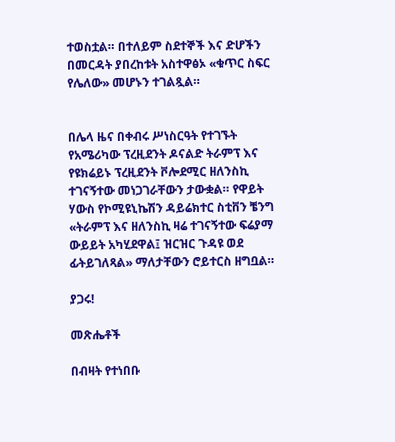ተወስቷል። በተለይም ስደተኞች እና ድሆችን በመርዳት ያበረከቱት አስተዋፅኦ «ቁጥር ስፍር የሌለው» መሆኑን ተገልጿል።


በሌላ ዜና በቀብሩ ሥነስርዓት የተገኙት የአሜሪካው ፕረዚደንት ዶናልድ ትራምፕ እና የዩክሬይኑ ፕረዚደንት ቮሎደሚር ዘለንስኪ ተገናኝተው መነጋገራቸውን ታውቋል። የዋይት ሃውስ የኮሚዩኒኬሽን ዳይሬክተር ስቲቨን ቼንግ «ትራምፕ እና ዘለንስኪ ዛሬ ተገናኝተው ፍሬያማ ውይይት አካሂደዋል፤ ዝርዝር ጉዳዩ ወደ ፊትይገለጻል» ማለታቸውን ሮይተርስ ዘግቧል።

ያጋሩ!

መጽሔቶች

በብዛት የተነበቡ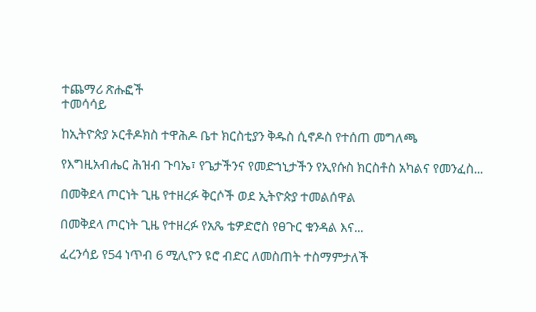ተጨማሪ ጽሑፎች
ተመሳሳይ

ከኢትዮጵያ ኦርቶዶክስ ተዋሕዶ ቤተ ክርስቲያን ቅዱስ ሲኖዶስ የተሰጠ መግለጫ

የእግዚአብሔር ሕዝብ ጉባኤ፣ የጌታችንና የመድኀኒታችን የኢየሱስ ክርስቶስ አካልና የመንፈስ...

በመቅደላ ጦርነት ጊዜ የተዘረፉ ቅርሶች ወደ ኢትዮጵያ ተመልሰዋል

በመቅደላ ጦርነት ጊዜ የተዘረፉ የአጼ ቴዎድሮስ የፀጉር ቁንዳል እና...

ፈረንሳይ የ54 ነጥብ 6 ሚሊዮን ዩሮ ብድር ለመስጠት ተስማምታለች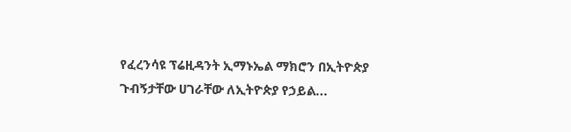የፈረንሳዩ ፕሬዚዳንት ኢማኑኤል ማክሮን በኢትዮጵያ ጉብኝታቸው ሀገራቸው ለኢትዮጵያ የኃይል...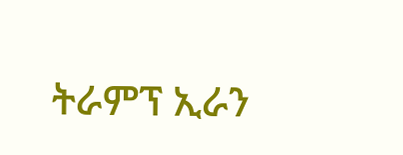ትራምፕ ኢራን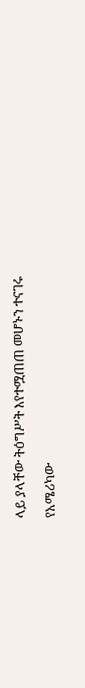ላይ ያላቸው ትዕግሥት እየተሟጠጠ መሆኑን ተናገሩ

የአሜሪካው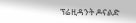ፕሬዚዳንት ዶናልድ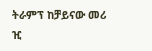ትራምፕ ከቻይናው መሪ ዢ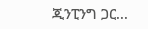ጂንፒንግ ጋር...